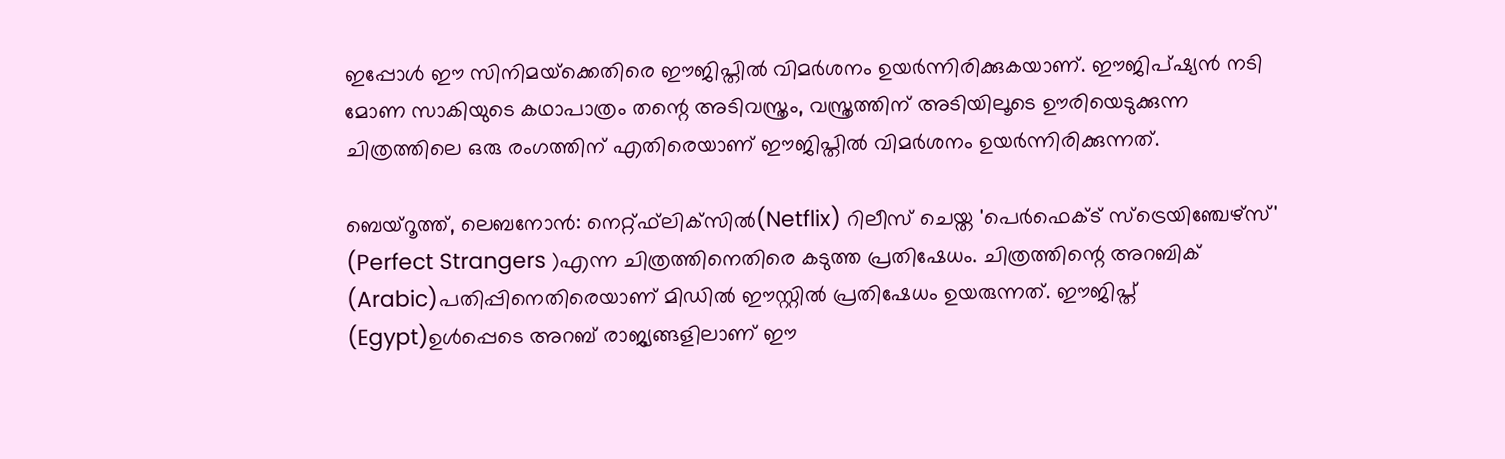ഇപ്പോള്‍ ഈ സിനിമയ്‌ക്കെതിരെ ഈജിപ്തില്‍ വിമര്‍ശനം ഉയര്‍ന്നിരിക്കുകയാണ്. ഈജിപ്ഷ്യന്‍ നടി മോണ സാകിയുടെ കഥാപാത്രം തന്റെ അടിവസ്ത്രം, വസ്ത്രത്തിന് അടിയിലൂടെ ഊരിയെടുക്കുന്ന ചിത്രത്തിലെ ഒരു രംഗത്തിന് എതിരെയാണ് ഈജിപ്തില്‍ വിമര്‍ശനം ഉയര്‍ന്നിരിക്കുന്നത്.

ബെയ്‌റൂത്ത്, ലെബനോന്‍: നെറ്റ്ഫ്‌ലിക്‌സില്‍(Netflix) റിലീസ് ചെയ്ത 'പെര്‍ഫെക്ട് സ്‌ട്രെയിഞ്ചേഴ്‌സ്' (Perfect Strangers )എന്ന ചിത്രത്തിനെതിരെ കടുത്ത പ്രതിഷേധം. ചിത്രത്തിന്റെ അറബിക് (Arabic)പതിപ്പിനെതിരെയാണ് മിഡില്‍ ഈസ്റ്റില്‍ പ്രതിഷേധം ഉയരുന്നത്. ഈജിപ്ത് (Egypt)ഉള്‍പ്പെടെ അറബ് രാജ്യങ്ങളിലാണ് ഈ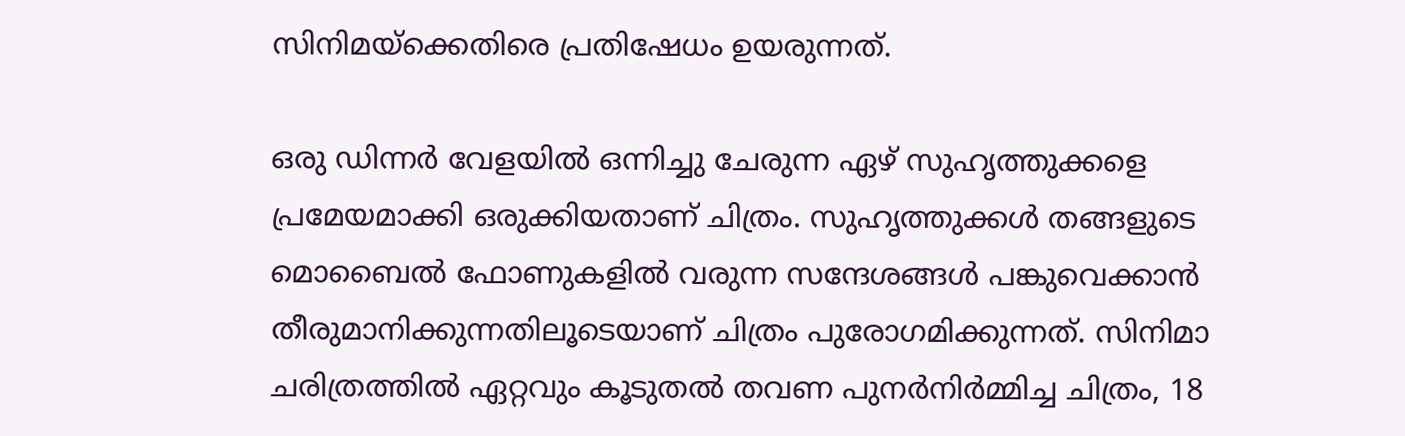സിനിമയ്ക്കെതിരെ പ്രതിഷേധം ഉയരുന്നത്.

ഒരു ഡിന്നര്‍ വേളയില്‍ ഒന്നിച്ചു ചേരുന്ന ഏഴ് സുഹൃത്തുക്കളെ പ്രമേയമാക്കി ഒരുക്കിയതാണ് ചിത്രം. സുഹൃത്തുക്കള്‍ തങ്ങളുടെ മൊബൈല്‍ ഫോണുകളില്‍ വരുന്ന സന്ദേശങ്ങള്‍ പങ്കുവെക്കാന്‍ തീരുമാനിക്കുന്നതിലൂടെയാണ് ചിത്രം പുരോഗമിക്കുന്നത്. സിനിമാ ചരിത്രത്തില്‍ ഏറ്റവും കൂടുതല്‍ തവണ പുനര്‍നിര്‍മ്മിച്ച ചിത്രം, 18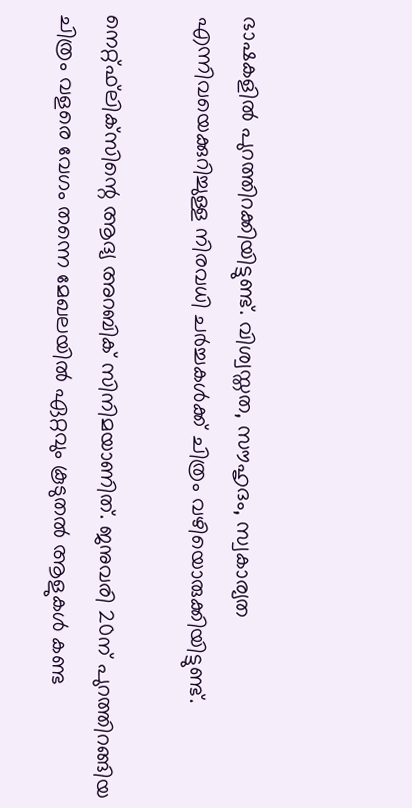ഭാഷകളില്‍ പുറത്തിറക്കിയിട്ടുണ്ട്. വിശ്വസ്തത, സൗഹൃദം, സ്വകാര്യത എന്നിവയെക്കുറിച്ചുള്ള നിരവധി ചര്‍ച്ചകള്‍ക്ക് ചിത്രം വഴിയൊരുക്കിയിട്ടുണ്ട്.

നെറ്റ്ഫ്‌ലിക്‌സിന്റെ ആദ്യ അറബിക് സിനിമയാണിത്. ജനുവരി 20ന് പുറത്തിറങ്ങിയ ചിത്രം വളരെ വേഗം തന്നെ മേഖലയില്‍ ഏറ്റവും കൂടുതല്‍ ആളുകള്‍ കണ്ട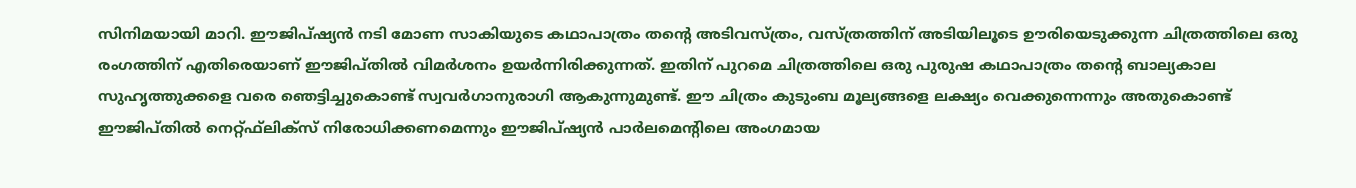സിനിമയായി മാറി. ഈജിപ്ഷ്യന്‍ നടി മോണ സാകിയുടെ കഥാപാത്രം തന്റെ അടിവസ്ത്രം, വസ്ത്രത്തിന് അടിയിലൂടെ ഊരിയെടുക്കുന്ന ചിത്രത്തിലെ ഒരു രംഗത്തിന് എതിരെയാണ് ഈജിപ്തില്‍ വിമര്‍ശനം ഉയര്‍ന്നിരിക്കുന്നത്. ഇതിന് പുറമെ ചിത്രത്തിലെ ഒരു പുരുഷ കഥാപാത്രം തന്റെ ബാല്യകാല സുഹൃത്തുക്കളെ വരെ ഞെട്ടിച്ചുകൊണ്ട് സ്വവര്‍ഗാനുരാഗി ആകുന്നുമുണ്ട്. ഈ ചിത്രം കുടുംബ മൂല്യങ്ങളെ ലക്ഷ്യം വെക്കുന്നെന്നും അതുകൊണ്ട് ഈജിപ്തില്‍ നെറ്റ്ഫ്‌ലിക്‌സ് നിരോധിക്കണമെന്നും ഈജിപ്ഷ്യന്‍ പാര്‍ലമെന്റിലെ അംഗമായ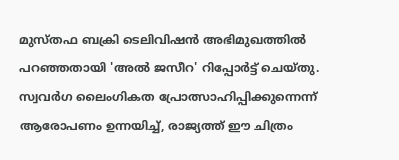മുസ്തഫ ബക്രി ടെലിവിഷന്‍ അഭിമുഖത്തില്‍ പറഞ്ഞതായി 'അല്‍ ജസീറ' റിപ്പോര്‍ട്ട് ചെയ്തു. സ്വവര്‍ഗ ലൈംഗികത പ്രോത്സാഹിപ്പിക്കുന്നെന്ന് ആരോപണം ഉന്നയിച്ച്, രാജ്യത്ത് ഈ ചിത്രം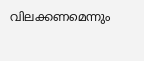വിലക്കണമെന്നും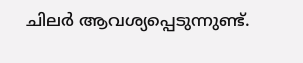ചിലര്‍ ആവശ്യപ്പെടുന്നുണ്ട്.